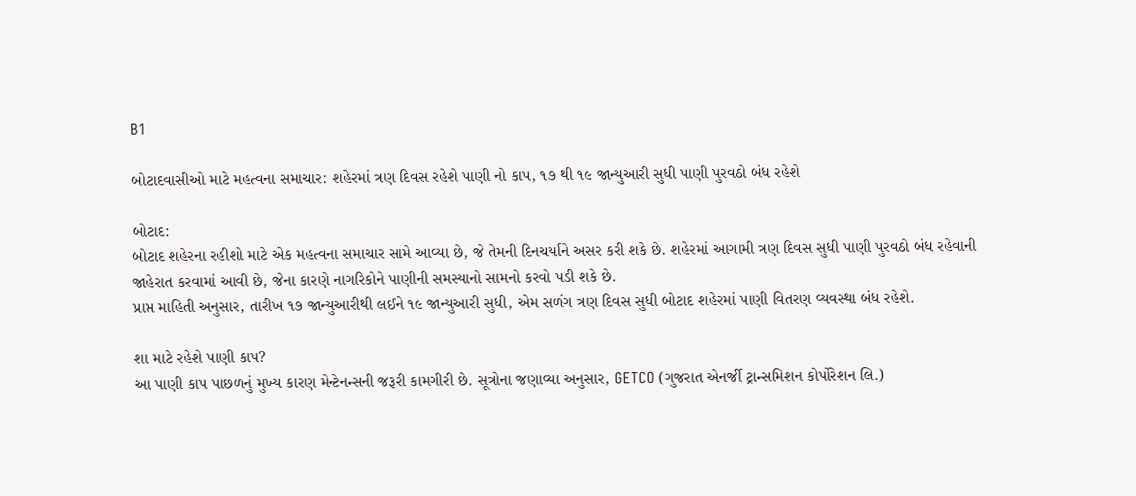B1

બોટાદવાસીઓ માટે મહત્વના સમાચાર: શહેરમાં ત્રણ દિવસ રહેશે પાણી નો કાપ, ૧૭ થી ૧૯ જાન્યુઆરી સુધી પાણી પુરવઠો બંધ રહેશે

બોટાદ:
બોટાદ શહેરના રહીશો માટે એક મહત્વના સમાચાર સામે આવ્યા છે, જે તેમની દિનચર્યાને અસર કરી શકે છે. શહેરમાં આગામી ત્રણ દિવસ સુધી પાણી પુરવઠો બંધ રહેવાની જાહેરાત કરવામાં આવી છે, જેના કારણે નાગરિકોને પાણીની સમસ્યાનો સામનો કરવો પડી શકે છે.
પ્રાપ્ત માહિતી અનુસાર, તારીખ ૧૭ જાન્યુઆરીથી લઈને ૧૯ જાન્યુઆરી સુધી, એમ સળંગ ત્રણ દિવસ સુધી બોટાદ શહેરમાં પાણી વિતરણ વ્યવસ્થા બંધ રહેશે.

શા માટે રહેશે પાણી કાપ?
આ પાણી કાપ પાછળનું મુખ્ય કારણ મેન્ટેનન્સની જરૂરી કામગીરી છે. સૂત્રોના જણાવ્યા અનુસાર, GETCO (ગુજરાત એનર્જી ટ્રાન્સમિશન કોર્પોરેશન લિ.)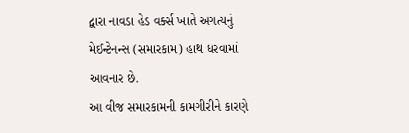દ્વારા નાવડા હેડ વર્ક્સ ખાતે અગત્યનું મેઈન્ટેનન્સ (સમારકામ) હાથ ધરવામાં આવનાર છે.
આ વીજ સમારકામની કામગીરીને કારણે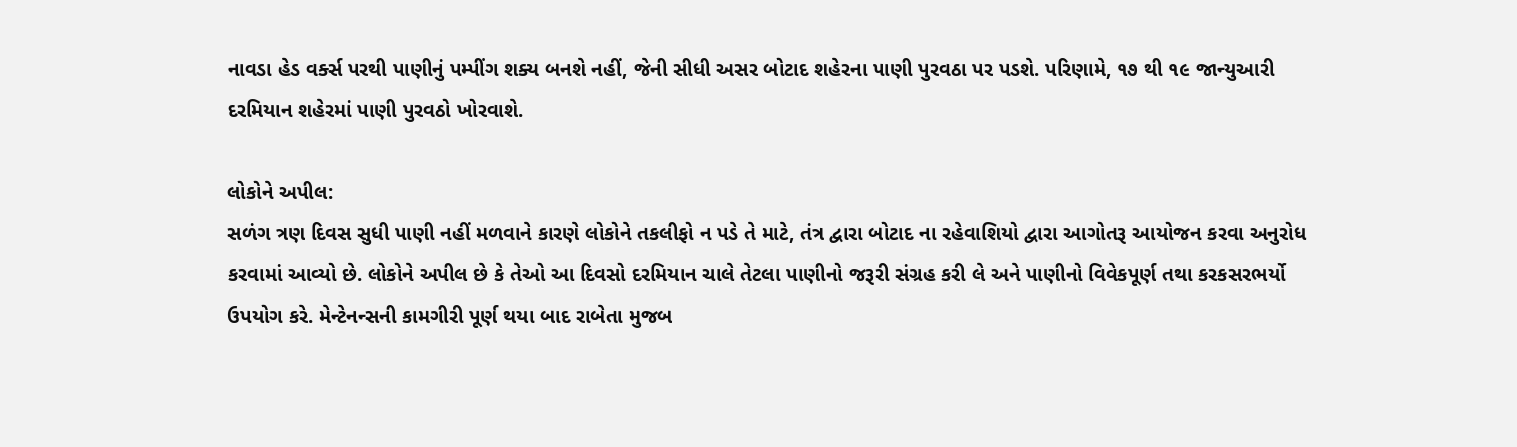નાવડા હેડ વર્ક્સ પરથી પાણીનું પમ્પીંગ શક્ય બનશે નહીં, જેની સીધી અસર બોટાદ શહેરના પાણી પુરવઠા પર પડશે. પરિણામે, ૧૭ થી ૧૯ જાન્યુઆરી દરમિયાન શહેરમાં પાણી પુરવઠો ખોરવાશે.

લોકોને અપીલ:
સળંગ ત્રણ દિવસ સુધી પાણી નહીં મળવાને કારણે લોકોને તકલીફો ન પડે તે માટે, તંત્ર દ્વારા બોટાદ ના રહેવાશિયો દ્વારા આગોતરૂ આયોજન કરવા અનુરોધ કરવામાં આવ્યો છે. લોકોને અપીલ છે કે તેઓ આ દિવસો દરમિયાન ચાલે તેટલા પાણીનો જરૂરી સંગ્રહ કરી લે અને પાણીનો વિવેકપૂર્ણ તથા કરકસરભર્યો ઉપયોગ કરે. મેન્ટેનન્સની કામગીરી પૂર્ણ થયા બાદ રાબેતા મુજબ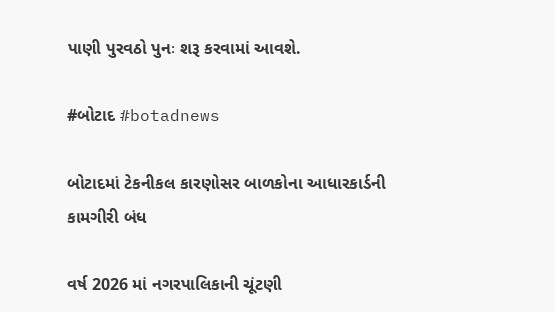પાણી પુરવઠો પુનઃ શરૂ કરવામાં આવશે.

#બોટાદ #botadnews

બોટાદમાં ટેકનીકલ કારણોસર બાળકોના આધારકાર્ડની કામગીરી બંધ

વર્ષ 2026 માં નગરપાલિકાની ચૂંટણી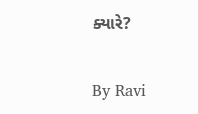ક્યારે?

By Ravi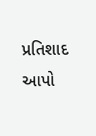પ્રતિશાદ આપો